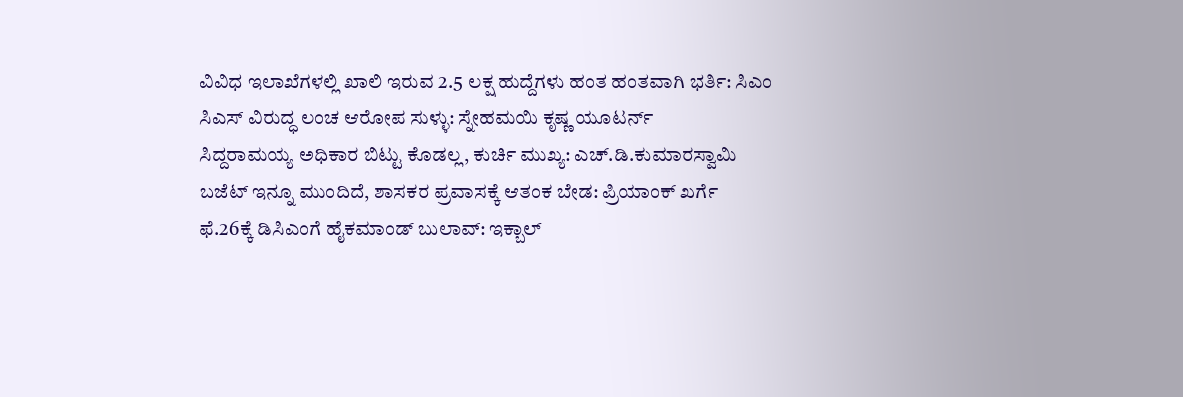ವಿವಿಧ ಇಲಾಖೆಗಳಲ್ಲಿ ಖಾಲಿ ಇರುವ 2.5 ಲಕ್ಷ ಹುದ್ದೆಗಳು ಹಂತ ಹಂತವಾಗಿ ಭರ್ತಿ: ಸಿಎಂ
ಸಿಎಸ್ ವಿರುದ್ಧ ಲಂಚ ಆರೋಪ ಸುಳ್ಳು: ಸ್ನೇಹಮಯಿ ಕೃಷ್ಣ ಯೂಟರ್ನ್
ಸಿದ್ದರಾಮಯ್ಯ ಅಧಿಕಾರ ಬಿಟ್ಟು ಕೊಡಲ್ಲ, ಕುರ್ಚಿ ಮುಖ್ಯ: ಎಚ್.ಡಿ.ಕುಮಾರಸ್ವಾಮಿ
ಬಜೆಟ್ ಇನ್ನೂ ಮುಂದಿದೆ, ಶಾಸಕರ ಪ್ರವಾಸಕ್ಕೆ ಆತಂಕ ಬೇಡ: ಪ್ರಿಯಾಂಕ್ ಖರ್ಗೆ
ಫೆ.26ಕ್ಕೆ ಡಿಸಿಎಂಗೆ ಹೈಕಮಾಂಡ್ ಬುಲಾವ್: ಇಕ್ಬಾಲ್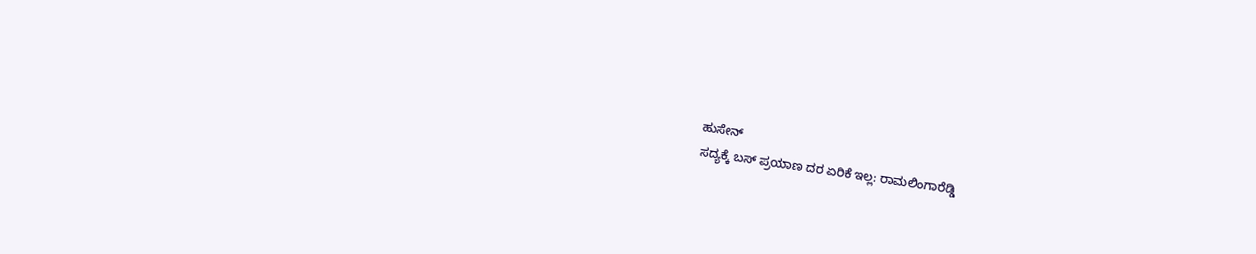ಹುಸೇನ್
ಸದ್ಯಕ್ಕೆ ಬಸ್ ಪ್ರಯಾಣ ದರ ಏರಿಕೆ ಇಲ್ಲ: ರಾಮಲಿಂಗಾರೆಡ್ಡಿ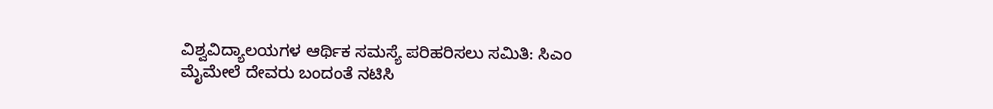ವಿಶ್ವವಿದ್ಯಾಲಯಗಳ ಆರ್ಥಿಕ ಸಮಸ್ಯೆ ಪರಿಹರಿಸಲು ಸಮಿತಿ: ಸಿಎಂ
ಮೈಮೇಲೆ ದೇವರು ಬಂದಂತೆ ನಟಿಸಿ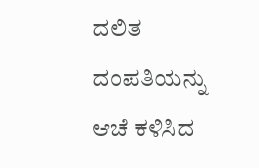ದಲಿತ ದಂಪತಿಯನ್ನು ಆಚೆ ಕಳಿಸಿದ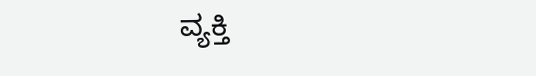ವ್ಯಕ್ತಿ